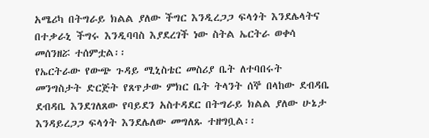አሜሪካ በትግራይ ክልል ያለው ችግር እንዲረጋጋ ፍላጎት እንደሌላትና በተቃራኒ ችግሩ እንዲባባስ እያደረገች ነው ስትል ኤርትራ ወቀሳ መሰንዘሯ ተሰምቷል፡፡
የኤርትራው የውጭ ጉዳይ ሚኒስቴር መስሪያ ቤት ለተባበሩት መንግስታት ድርጅት የጸጥታው ምክር ቤት ትላንት ሰኞ በላከው ደብዳቤ ደብዳቤ እንደገለጸው የባይደን አስተዳደር በትግራይ ክልል ያለው ሁኔታ እንዳይረጋጋ ፍላጎት እንደሌለው መግለጹ ተዘግቧል፡፡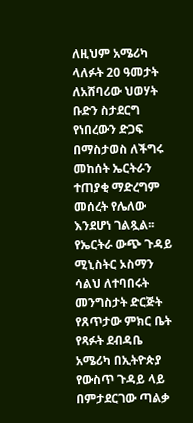ለዚህም አሜሪካ ላለፉት 20 ዓመታት ለአሸባሪው ህወሃት ቡድን ስታደርግ የነበረውን ድጋፍ በማስታወስ ለችግሩ መከሰት ኤርትራን ተጠያቂ ማድረግም መሰረት የሌለው እንደሆነ ገልጿል፡፡የኤርትራ ውጭ ጉዳይ ሚኒስትር ኦስማን ሳልህ ለተባበሩት መንግስታት ድርጅት የጸጥታው ምክር ቤት የጻፉት ደብዳቤ አሜሪካ በኢትዮጵያ የውስጥ ጉዳይ ላይ በምታደርገው ጣልቃ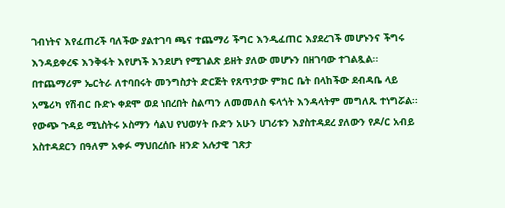ገብነትና እየፈጠረች ባለችው ያልተገባ ጫና ተጨማሪ ችግር እንዲፈጠር እያደረገች መሆኑንና ችግሩ እንዳይቀረፍ እንቅፋት እየሆነች እንደሆነ የሚገልጽ ይዘት ያለው መሆኑን በዘገባው ተገልጿል፡፡
በተጨማሪም ኤርትራ ለተባበሩት መንግስታት ድርጅት የጸጥታው ምክር ቤት በላከችው ደብዳቤ ላይ አሜሪካ የሽብር ቡድኑ ቀደሞ ወደ ነበረበት ስልጣን ለመመለስ ፍላጎት እንዳላትም መግለጹ ተነግሯል፡፡
የውጭ ጉዳይ ሚኒስትሩ ኦስማን ሳልህ የህወሃት ቡድን አሁን ሀገሪቱን እያስተዳደረ ያለውን የዶ/ር አብይ አስተዳደርን በዓለም አቀፉ ማህበረሰቡ ዘንድ አሉታዊ ገጽታ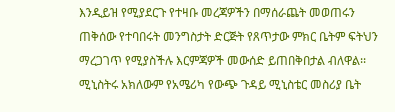እንዲይዝ የሚያደርጉ የተዛቡ መረጃዎችን በማሰራጨት መወጠሩን ጠቅሰው የተባበሩት መንግስታት ድርጅት የጸጥታው ምክር ቤትም ፍትህን ማረጋገጥ የሚያስችሉ እርምጃዎች መውሰድ ይጠበቅበታል ብለዋል፡፡
ሚኒስትሩ አክለውም የአሜሪካ የውጭ ጉዳይ ሚኒስቴር መስሪያ ቤት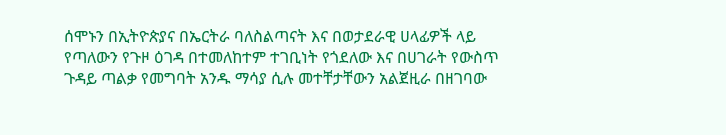ሰሞኑን በኢትዮጵያና በኤርትራ ባለስልጣናት እና በወታደራዊ ሀላፊዎች ላይ የጣለውን የጉዞ ዕገዳ በተመለከተም ተገቢነት የጎደለው እና በሀገራት የውስጥ ጉዳይ ጣልቃ የመግባት አንዱ ማሳያ ሲሉ መተቸታቸውን አልጀዚራ በዘገባው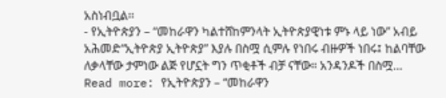አስነብቧል፡፡
- የኢትዮጵያን – “መከራዋን ካልተሸከምንላት ኢትዮጵያዊነቱ ምኑ ላይ ነው” አብይ አሕመድ“ኢትዮጵያ ኢትዮጵያ” እያሉ በስሟ ሲምሉ የነበሩ ብዙዎች ነበሩ፤ ከልባቸው ለቃላቸው ታምነው ልጅ የሆኗት ግን ጥቂቶች ብቻ ናቸው። አንዳንዶች በስሟ… Read more: የኢትዮጵያን – “መከራዋን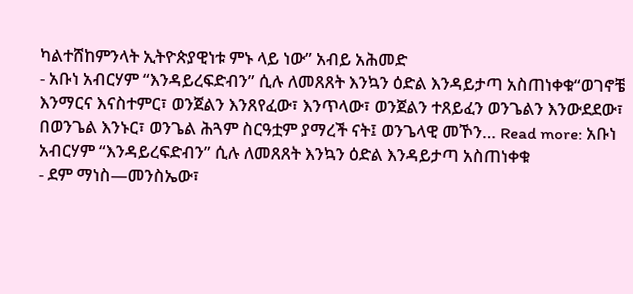ካልተሸከምንላት ኢትዮጵያዊነቱ ምኑ ላይ ነው” አብይ አሕመድ
- አቡነ አብርሃም “እንዳይረፍድብን” ሲሉ ለመጸጸት እንኳን ዕድል እንዳይታጣ አስጠነቀቁ“ወገኖቼ እንማርና እናስተምር፣ ወንጀልን እንጸየፈው፣ እንጥላው፣ ወንጀልን ተጸይፈን ወንጌልን እንውደደው፣ በወንጌል እንኑር፣ ወንጌል ሕጓም ስርዓቷም ያማረች ናት፤ ወንጌላዊ መኾን… Read more: አቡነ አብርሃም “እንዳይረፍድብን” ሲሉ ለመጸጸት እንኳን ዕድል እንዳይታጣ አስጠነቀቁ
- ደም ማነስ—መንስኤው፣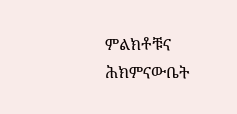ምልክቶቹና ሕክምናውቤት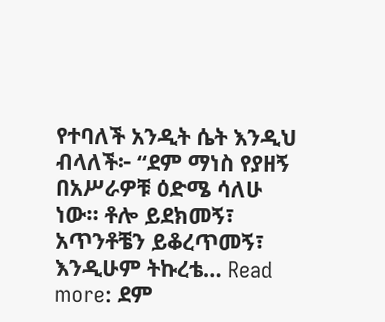የተባለች አንዲት ሴት እንዲህ ብላለች፦ “ደም ማነስ የያዘኝ በአሥራዎቹ ዕድሜ ሳለሁ ነው። ቶሎ ይደክመኝ፣ አጥንቶቼን ይቆረጥመኝ፣ እንዲሁም ትኩረቴ… Read more: ደም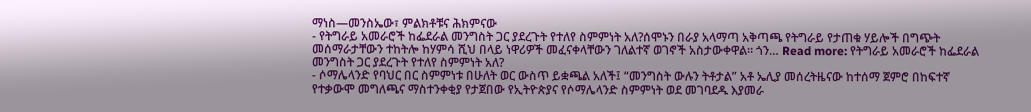ማነስ—መንስኤው፣ ምልክቶቹና ሕክምናው
- የትግራይ አመራሮች ከፌደራል መንግስት ጋር ያደረጉት የተለየ ስምምነት አለ?ሰሞኑን በራያ አላማጣ አቅጣጫ የትግራይ የታጠቁ ሃይሎች በግጭት መሰማራታቸውን ተከትሎ ከሃምሳ ሺህ በላይ ነዋሪዎች መፈናቀላቸውን ገለልተኛ ወገኖች አስታውቀዋል። ጎን… Read more: የትግራይ አመራሮች ከፌደራል መንግስት ጋር ያደረጉት የተለየ ስምምነት አለ?
- ሶማሌላንድ የባህር በር ስምምነቱ በሁለት ወር ውስጥ ይቋጫል አለች፤ “መንግስት ውሉን ትቶታል” አቶ ኤሊያ መሰረትዜናው ከተሰማ ጀምሮ በከፍተኛ የተቃውሞ መግለጫና ማስተንቀቂያ የታጀበው የኢትዮጵያና የሶማሌላንድ ስምምነት ወደ መገባደዱ እያመራ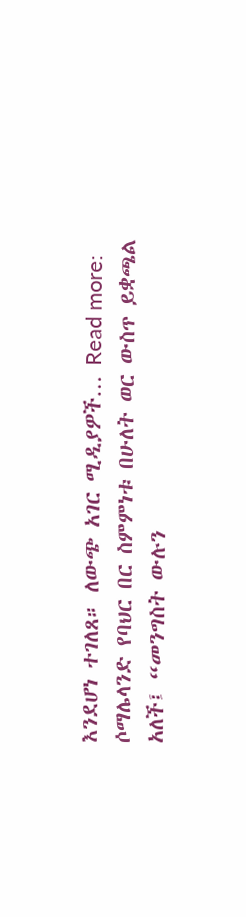እንደሆነ ተገለጸ። ለውጭ አገር ሚዲያዎች… Read more: ሶማሌላንድ የባህር በር ስምምነቱ በሁለት ወር ውስጥ ይቋጫል አለች፤ “መንግስት ውሉን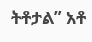ትቶታል” አቶ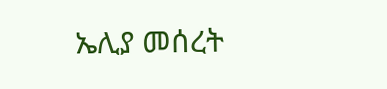ኤሊያ መሰረት